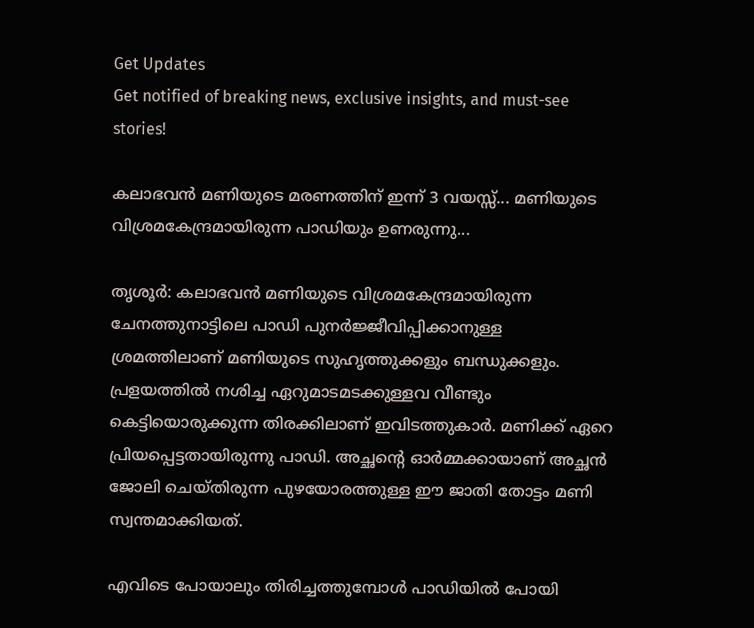Get Updates
Get notified of breaking news, exclusive insights, and must-see stories!

കലാഭവന്‍ മണിയുടെ മരണത്തിന് ഇന്ന് 3 വയസ്സ്... മണിയുടെ വിശ്രമകേന്ദ്രമായിരുന്ന പാഡിയും ഉണരുന്നു...

തൃശൂര്‍: കലാഭവന്‍ മണിയുടെ വിശ്രമകേന്ദ്രമായിരുന്ന ചേനത്തുനാട്ടിലെ പാഡി പുനര്‍ജ്ജീവിപ്പിക്കാനുള്ള ശ്രമത്തിലാണ് മണിയുടെ സുഹൃത്തുക്കളും ബന്ധുക്കളും. പ്രളയത്തില്‍ നശിച്ച ഏറുമാടമടക്കുള്ളവ വീണ്ടും കെട്ടിയൊരുക്കുന്ന തിരക്കിലാണ് ഇവിടത്തുകാര്‍. മണിക്ക് ഏറെ പ്രിയപ്പെട്ടതായിരുന്നു പാഡി. അച്ഛന്റെ ഓര്‍മ്മക്കായാണ് അച്ഛന്‍ ജോലി ചെയ്തിരുന്ന പുഴയോരത്തുള്ള ഈ ജാതി തോട്ടം മണി സ്വന്തമാക്കിയത്.

എവിടെ പോയാലും തിരിച്ചത്തുമ്പോള്‍ പാഡിയില്‍ പോയി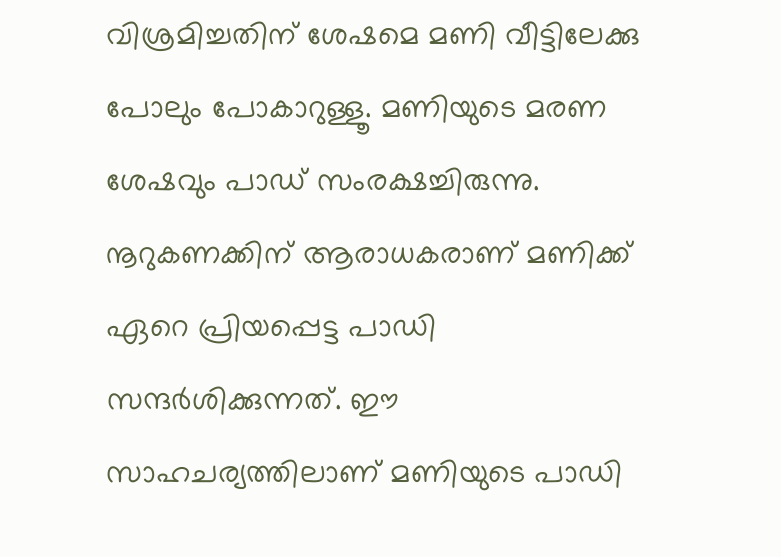വിശ്രമിച്ചതിന് ശേഷമെ മണി വീട്ടിലേക്കു പോലും പോകാറുള്ളൂ. മണിയുടെ മരണ ശേഷവും പാഡ് സംരക്ഷച്ചിരുന്നു. നൂറുകണക്കിന് ആരാധകരാണ് മണിക്ക് ഏറെ പ്രിയപ്പെട്ട പാഡി സന്ദര്‍ശിക്കുന്നത്. ഈ സാഹചര്യത്തിലാണ് മണിയുടെ പാഡി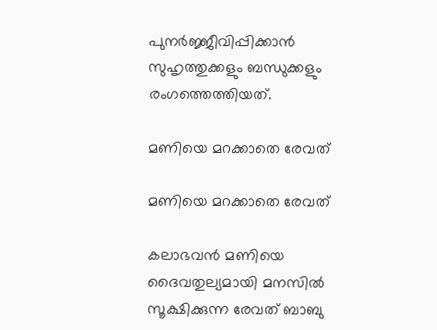പുനര്‍ജ്ജീവിപ്പിക്കാന്‍ സുഹൃത്തുക്കളും ബന്ധുക്കളും രംഗത്തെത്തിയത്.

മണിയെ മറക്കാതെ രേവത്

മണിയെ മറക്കാതെ രേവത്

കലാഭവന്‍ മണിയെ ദൈവതുല്യമായി മനസില്‍ സൂക്ഷിക്കുന്ന രേവത് ബാബു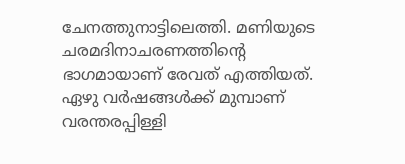ചേനത്തുനാട്ടിലെത്തി. മണിയുടെ ചരമദിനാചരണത്തിന്റെ ഭാഗമായാണ് രേവത് എത്തിയത്. ഏഴു വര്‍ഷങ്ങള്‍ക്ക് മുമ്പാണ് വരന്തരപ്പിള്ളി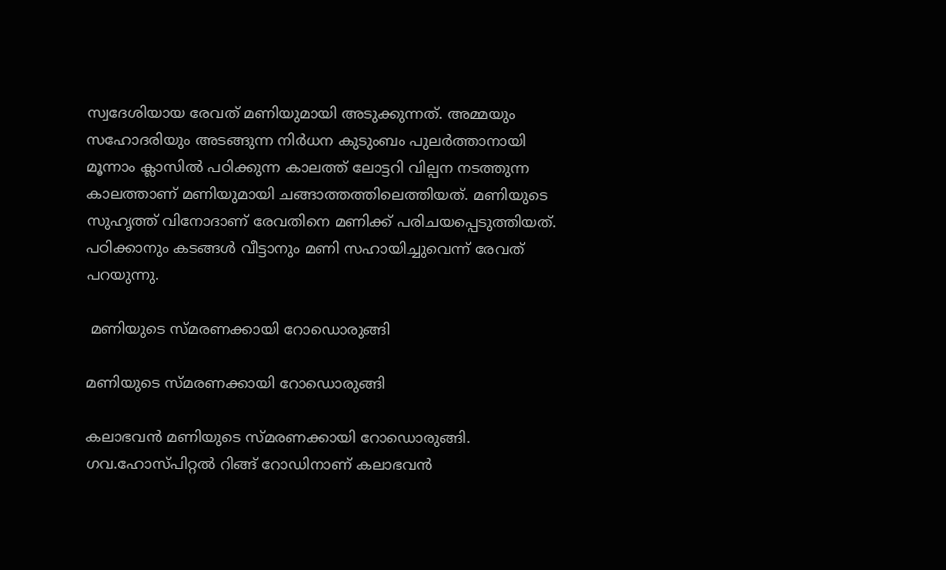സ്വദേശിയായ രേവത് മണിയുമായി അടുക്കുന്നത്. അമ്മയും സഹോദരിയും അടങ്ങുന്ന നിര്‍ധന കുടുംബം പുലര്‍ത്താനായി മൂന്നാം ക്ലാസില്‍ പഠിക്കുന്ന കാലത്ത് ലോട്ടറി വില്പന നടത്തുന്ന കാലത്താണ് മണിയുമായി ചങ്ങാത്തത്തിലെത്തിയത്. മണിയുടെ സുഹൃത്ത് വിനോദാണ് രേവതിനെ മണിക്ക് പരിചയപ്പെടുത്തിയത്. പഠിക്കാനും കടങ്ങള്‍ വീട്ടാനും മണി സഹായിച്ചുവെന്ന് രേവത് പറയുന്നു.

 മണിയുടെ സ്മരണക്കായി റോഡൊരുങ്ങി

മണിയുടെ സ്മരണക്കായി റോഡൊരുങ്ങി

കലാഭവന്‍ മണിയുടെ സ്മരണക്കായി റോഡൊരുങ്ങി. ഗവ.ഹോസ്പിറ്റല്‍ റിങ്ങ് റോഡിനാണ് കലാഭവന്‍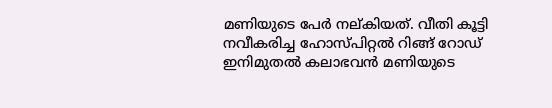മണിയുടെ പേര്‍ നല്കിയത്. വീതി കൂട്ടി നവീകരിച്ച ഹോസ്പിറ്റല്‍ റിങ്ങ് റോഡ് ഇനിമുതല്‍ കലാഭവന്‍ മണിയുടെ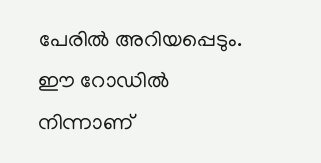പേരില്‍ അറിയപ്പെടും. ഈ റോഡില്‍ നിന്നാണ്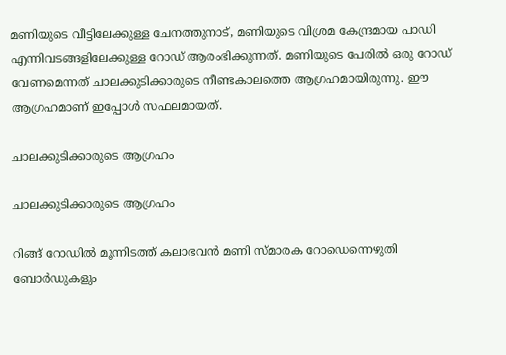മണിയുടെ വീട്ടിലേക്കുള്ള ചേനത്തുനാട്, മണിയുടെ വിശ്രമ കേന്ദ്രമായ പാഡി എന്നിവടങ്ങളിലേക്കുള്ള റോഡ് ആരംഭിക്കുന്നത്. മണിയുടെ പേരില്‍ ഒരു റോഡ് വേണമെന്നത് ചാലക്കുടിക്കാരുടെ നീണ്ടകാലത്തെ ആഗ്രഹമായിരുന്നു. ഈ ആഗ്രഹമാണ് ഇപ്പോള്‍ സഫലമായത്.

ചാലക്കുടിക്കാരുടെ ആഗ്രഹം

ചാലക്കുടിക്കാരുടെ ആഗ്രഹം

റിങ്ങ് റോഡില്‍ മൂന്നിടത്ത് കലാഭവന്‍ മണി സ്മാരക റോഡെന്നെഴുതി ബോര്‍ഡുകളും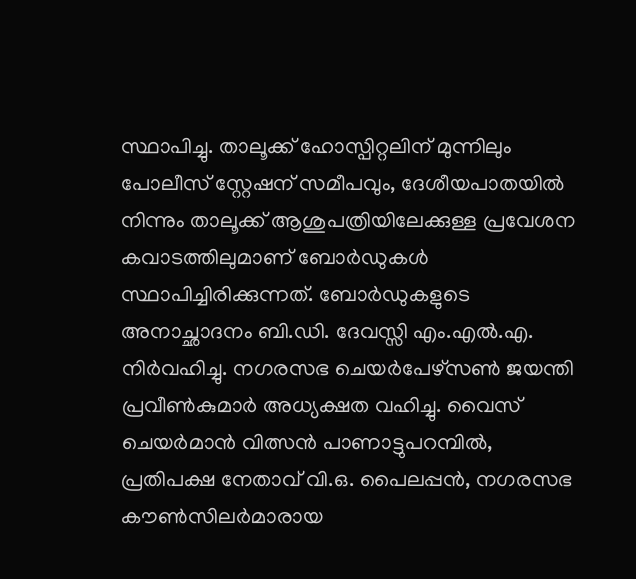സ്ഥാപിച്ചു. താലൂക്ക് ഹോസ്പിറ്റലിന് മുന്നിലും പോലീസ് സ്റ്റേഷന് സമീപവും, ദേശീയപാതയില്‍ നിന്നും താലൂക്ക് ആശുപത്രിയിലേക്കുള്ള പ്രവേശന കവാടത്തിലുമാണ് ബോര്‍ഡുകള്‍ സ്ഥാപിച്ചിരിക്കുന്നത്. ബോര്‍ഡുകളുടെ അനാച്ഛാദനം ബി.ഡി. ദേവസ്സി എം.എല്‍.എ. നിര്‍വഹിച്ചു. നഗരസഭ ചെയര്‍പേഴ്‌സണ്‍ ജയന്തി പ്രവീണ്‍കുമാര്‍ അധ്യക്ഷത വഹിച്ചു. വൈസ് ചെയര്‍മാന്‍ വിത്സന്‍ പാണാട്ടുപറമ്പില്‍, പ്രതിപക്ഷ നേതാവ് വി.ഒ. പൈലപ്പന്‍, നഗരസഭ കൗണ്‍സിലര്‍മാരായ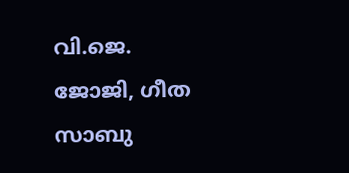വി.ജെ. ജോജി, ഗീത സാബു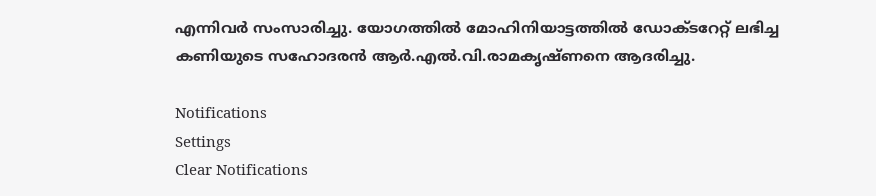എന്നിവര്‍ സംസാരിച്ചു. യോഗത്തില്‍ മോഹിനിയാട്ടത്തില്‍ ഡോക്ടറേറ്റ് ലഭിച്ച കണിയുടെ സഹോദരന്‍ ആര്‍.എല്‍.വി.രാമകൃഷ്ണനെ ആദരിച്ചു.

Notifications
Settings
Clear Notifications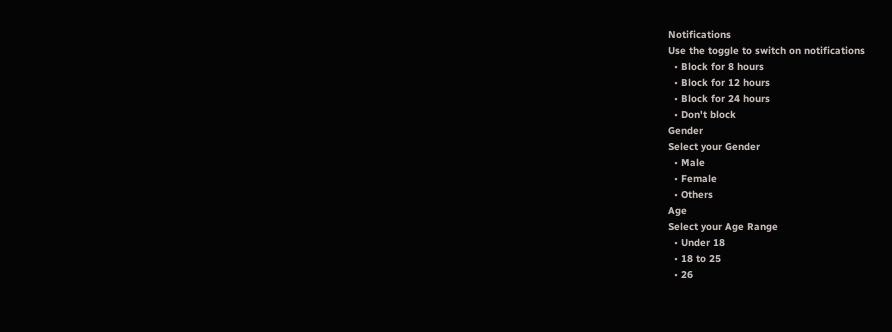Notifications
Use the toggle to switch on notifications
  • Block for 8 hours
  • Block for 12 hours
  • Block for 24 hours
  • Don't block
Gender
Select your Gender
  • Male
  • Female
  • Others
Age
Select your Age Range
  • Under 18
  • 18 to 25
  • 26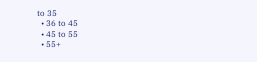to 35
  • 36 to 45
  • 45 to 55
  • 55+